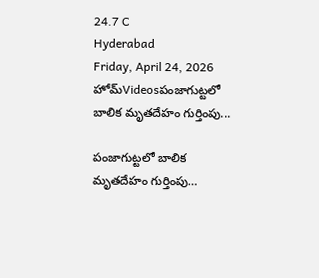24.7 C
Hyderabad
Friday, April 24, 2026
హోమ్Videosపంజాగుట్టలో బాలిక మృతదేహం గుర్తింపు...

పంజాగుట్టలో బాలిక మృతదేహం గుర్తింపు…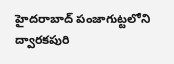హైదరాబాద్ పంజాగుట్టలోని ద్వారకపురి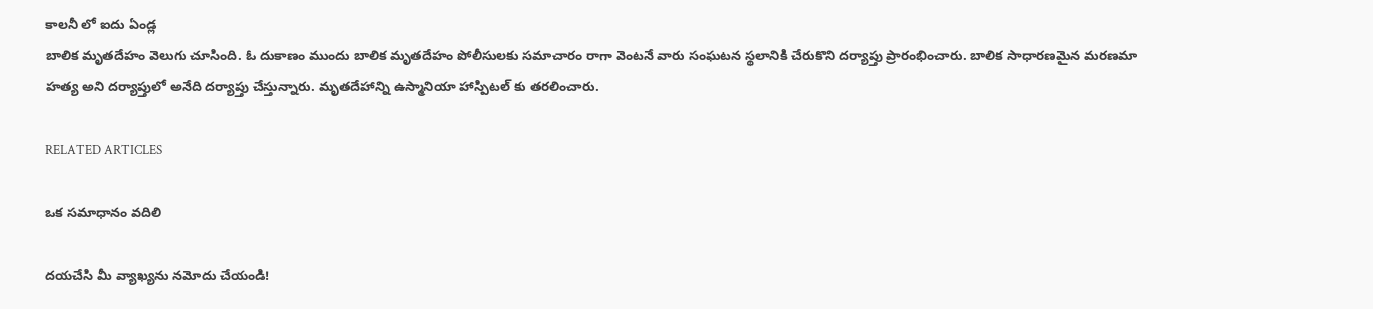కాలనీ లో ఐదు ఏండ్ల
బాలిక మృతదేహం వెలుగు చూసింది. ఓ దుకాణం ముందు బాలిక మృతదేహం పోలీసులకు సమాచారం రాగా వెంటనే వారు సంఘటన స్థలానికి చేరుకొని దర్యాప్తు ప్రారంభించారు. బాలిక సాధారణమైన మరణమా హత్య అని దర్యాప్తులో అనేది దర్యాప్తు చేస్తున్నారు. మృతదేహాన్ని ఉస్మానియా హాస్పిటల్ కు తరలించారు.

RELATED ARTICLES

ఒక సమాధానం వదిలి

దయచేసి మీ వ్యాఖ్యను నమోదు చేయండి!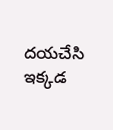దయచేసి ఇక్కడ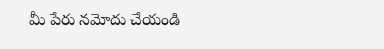మీ పేరు నమోదు చేయండి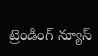ట్రెండింగ్ న్యూస్